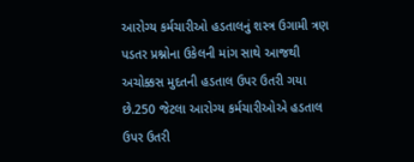આરોગ્ય કર્મચારીઓ હડતાલનું શસ્ત્ર ઉગામી ત્રણ પડતર પ્રશ્નોના ઉકેલની માંગ સાથે આજથી અચોક્કસ મુદતની હડતાલ ઉપર ઉતરી ગયા છે.250 જેટલા આરોગ્ય કર્મચારીઓએ હડતાલ ઉપર ઉતરી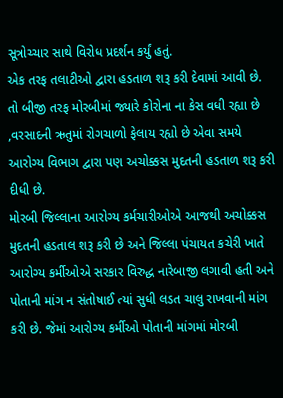સૂત્રોચ્ચાર સાથે વિરોધ પ્રદર્શન કર્યું હતું.
એક તરફ તલાટીઓ દ્વારા હડતાળ શરૂ કરી દેવામાં આવી છે. તો બીજી તરફ મોરબીમાં જ્યારે કોરોના ના કેસ વધી રહ્યા છે ,વરસાદની ઋતુમાં રોગચાળો ફેલાય રહ્યો છે એવા સમયે આરોગ્ય વિભાગ દ્વારા પણ અચોક્કસ મુદતની હડતાળ શરૂ કરી દીધી છે.
મોરબી જિલ્લાના આરોગ્ય કર્મચારીઓએ આજથી અચોક્કસ મુદતની હડતાલ શરૂ કરી છે અને જિલ્લા પંચાયત કચેરી ખાતે આરોગ્ય કર્મીઓએ સરકાર વિરુદ્ધ નારેબાજી લગાવી હતી અને પોતાની માંગ ન સંતોષાઈ ત્યાં સુધી લડત ચાલુ રાખવાની માંગ કરી છે. જેમાં આરોગ્ય કર્મીઓ પોતાની માંગમાં મોરબી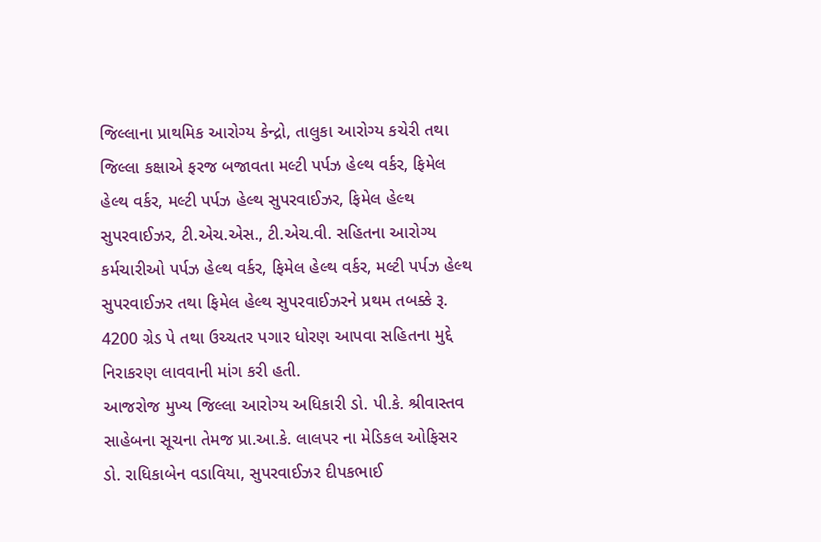જિલ્લાના પ્રાથમિક આરોગ્ય કેન્દ્રો, તાલુકા આરોગ્ય કચેરી તથા જિલ્લા કક્ષાએ ફરજ બજાવતા મલ્ટી પર્પઝ હેલ્થ વર્કર, ફિમેલ હેલ્થ વર્કર, મલ્ટી પર્પઝ હેલ્થ સુપરવાઈઝર, ફિમેલ હેલ્થ સુપરવાઈઝર, ટી.એચ.એસ., ટી.એચ.વી. સહિતના આરોગ્ય કર્મચારીઓ પર્પઝ હેલ્થ વર્કર, ફિમેલ હેલ્થ વર્કર, મલ્ટી પર્પઝ હેલ્થ સુપરવાઈઝર તથા ફિમેલ હેલ્થ સુપરવાઈઝરને પ્રથમ તબક્કે રૂ. 4200 ગ્રેડ પે તથા ઉચ્ચતર પગાર ધોરણ આપવા સહિતના મુદ્દે નિરાકરણ લાવવાની માંગ કરી હતી.
આજરોજ મુખ્ય જિલ્લા આરોગ્ય અધિકારી ડો. પી.કે. શ્રીવાસ્તવ સાહેબના સૂચના તેમજ પ્રા.આ.કે. લાલપર ના મેડિકલ ઓફિસર ડો. રાધિકાબેન વડાવિયા, સુપરવાઈઝર દીપકભાઈ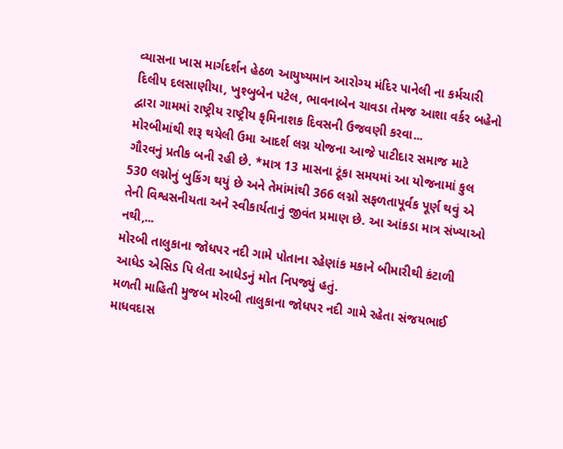વ્યાસના ખાસ માર્ગદર્શન હેઠળ આયુષ્યમાન આરોગ્ય મંદિર પાનેલી ના કર્મચારી દિલીપ દલસાણીયા, ખુશ્બુબેન પટેલ, ભાવનાબેન ચાવડા તેમજ આશા વર્કર બહેનો દ્વારા ગામમાં રાષ્ટ્રીય રાષ્ટ્રીય કૃમિનાશક દિવસની ઉજવણી કરવા...
મોરબીમાંથી શરૂ થયેલી ઉમા આદર્શ લગ્ન યોજના આજે પાટીદાર સમાજ માટે ગૌરવનું પ્રતીક બની રહી છે. *માત્ર 13 માસના ટૂંકા સમયમાં આ યોજનામાં કુલ 530 લગ્નોનું બુકિંગ થયું છે અને તેમાંમાંથી 366 લગ્નો સફળતાપૂર્વક પૂર્ણ થવું એ તેની વિશ્વસનીયતા અને સ્વીકાર્યતાનું જીવંત પ્રમાણ છે. આ આંકડા માત્ર સંખ્યાઓ નથી,...
મોરબી તાલુકાના જોધપર નદી ગામે પોતાના રહેણાંક મકાને બીમારીથી કંટાળી આધેડ એસિડ પિ લેતા આધેડનું મોત નિપજ્યું હતું.
મળતી માહિતી મુજબ મોરબી તાલુકાના જોધપર નદી ગામે રહેતા સંજયભાઈ માધવદાસ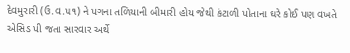દેવમુરારી (ઉ.વ.૫૧) ને પગના તળિયાની બીમારી હોય જેથી કંટાળી પોતાના ઘરે કોઈ પણ વખતે એસિડ પી જતા સારવાર અર્થે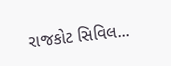રાજકોટ સિવિલ...